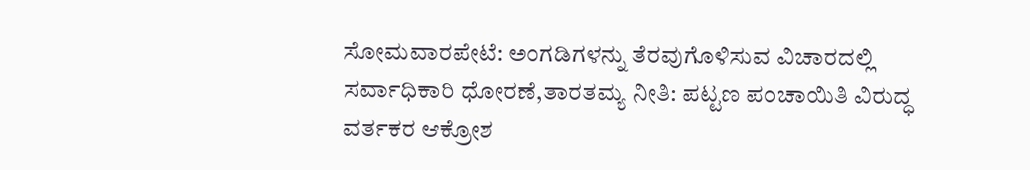ಸೋಮವಾರಪೇಟೆ: ಅಂಗಡಿಗಳನ್ನು ತೆರವುಗೊಳಿಸುವ ವಿಚಾರದಲ್ಲಿ ಸರ್ವಾಧಿಕಾರಿ ಧೋರಣೆ,ತಾರತಮ್ಯ ನೀತಿ: ಪಟ್ಟಣ ಪಂಚಾಯಿತಿ ವಿರುದ್ಧ ವರ್ತಕರ ಆಕ್ರೋಶ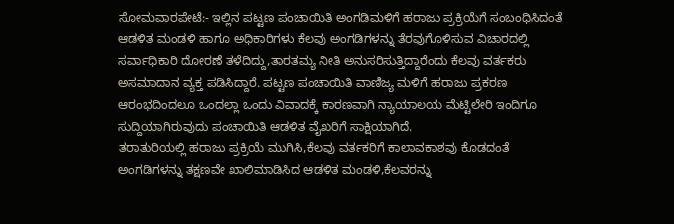ಸೋಮವಾರಪೇಟೆ:- ಇಲ್ಲಿನ ಪಟ್ಟಣ ಪಂಚಾಯಿತಿ ಅಂಗಡಿಮಳಿಗೆ ಹರಾಜು ಪ್ರಕ್ರಿಯೆಗೆ ಸಂಬಂಧಿಸಿದಂತೆ ಆಡಳಿತ ಮಂಡಳಿ ಹಾಗೂ ಅಧಿಕಾರಿಗಳು ಕೆಲವು ಅಂಗಡಿಗಳನ್ನು ತೆರವುಗೊಳಿಸುವ ವಿಚಾರದಲ್ಲಿ ಸರ್ವಾಧಿಕಾರಿ ದೋರಣೆ ತಳೆದಿದ್ದು,ತಾರತಮ್ಯ ನೀತಿ ಅನುಸರಿಸುತ್ತಿದ್ದಾರೆಂದು ಕೆಲವು ವರ್ತಕರು ಅಸಮಾದಾನ ವ್ಯಕ್ತ ಪಡಿಸಿದ್ದಾರೆ. ಪಟ್ಟಣ ಪಂಚಾಯಿತಿ ವಾಣಿಜ್ಯ ಮಳಿಗೆ ಹರಾಜು ಪ್ರಕರಣ ಆರಂಭದಿಂದಲೂ ಒಂದಲ್ಲಾ ಒಂದು ವಿವಾದಕ್ಕೆ ಕಾರಣವಾಗಿ ನ್ಯಾಯಾಲಯ ಮೆಟ್ಟಿಲೇರಿ ಇಂದಿಗೂ ಸುದ್ದಿಯಾಗಿರುವುದು ಪಂಚಾಯಿತಿ ಆಡಳಿತ ವೈಖರಿಗೆ ಸಾಕ್ಷಿಯಾಗಿದೆ.
ತರಾತುರಿಯಲ್ಲಿ ಹರಾಜು ಪ್ರಕ್ರಿಯೆ ಮುಗಿಸಿ,ಕೆಲವು ವರ್ತಕರಿಗೆ ಕಾಲಾವಕಾಶವು ಕೊಡದಂತೆ ಅಂಗಡಿಗಳನ್ನು ತಕ್ಷಣವೇ ಖಾಲಿಮಾಡಿಸಿದ ಆಡಳಿತ ಮಂಡಳಿ,ಕೆಲವರನ್ನು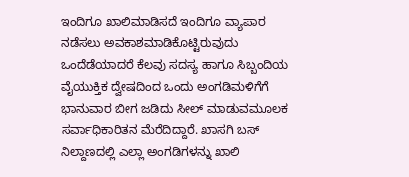ಇಂದಿಗೂ ಖಾಲಿಮಾಡಿಸದೆ ಇಂದಿಗೂ ವ್ಯಾಪಾರ ನಡೆಸಲು ಅವಕಾಶಮಾಡಿಕೊಟ್ಟಿರುವುದು ಒಂದೆಡೆಯಾದರೆ ಕೆಲವು ಸದಸ್ಯ ಹಾಗೂ ಸಿಬ್ಬಂದಿಯ ವೈಯುಕ್ತಿಕ ದ್ವೇಷದಿಂದ ಒಂದು ಅಂಗಡಿಮಳಿಗೆಗೆ ಭಾನುವಾರ ಬೀಗ ಜಡಿದು ಸೀಲ್ ಮಾಡುವಮೂಲಕ ಸರ್ವಾಧಿಕಾರಿತನ ಮೆರೆದಿದ್ದಾರೆ. ಖಾಸಗಿ ಬಸ್ ನಿಲ್ದಾಣದಲ್ಲಿ ಎಲ್ಲಾ ಅಂಗಡಿಗಳನ್ನು ಖಾಲಿ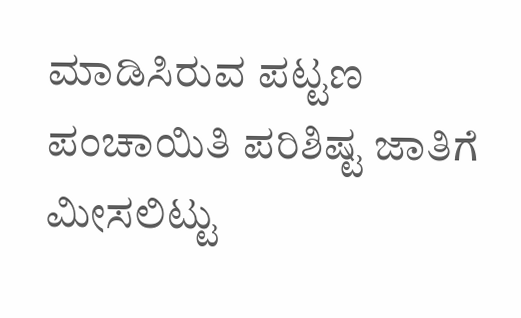ಮಾಡಿಸಿರುವ ಪಟ್ಟಣ ಪಂಚಾಯಿತಿ ಪರಿಶಿಷ್ಟ ಜಾತಿಗೆ ಮೀಸಲಿಟ್ಟು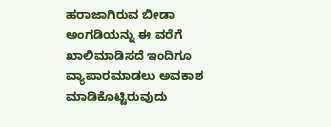ಹರಾಜಾಗಿರುವ ಬೀಡಾ ಅಂಗಡಿಯನ್ನು ಈ ವರೆಗೆ ಖಾಲಿಮಾಡಿಸದೆ ಇಂದಿಗೂ ವ್ಯಾಪಾರಮಾಡಲು ಅವಕಾಶ ಮಾಡಿಕೊಟ್ಟಿರುವುದು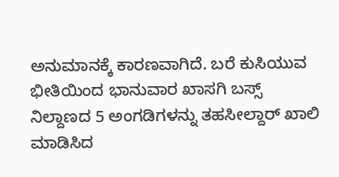ಅನುಮಾನಕ್ಕೆ ಕಾರಣವಾಗಿದೆ. ಬರೆ ಕುಸಿಯುವ ಭೀತಿಯಿಂದ ಭಾನುವಾರ ಖಾಸಗಿ ಬಸ್ಸ್ ನಿಲ್ದಾಣದ 5 ಅಂಗಡಿಗಳನ್ನು ತಹಸೀಲ್ದಾರ್ ಖಾಲಿ ಮಾಡಿಸಿದ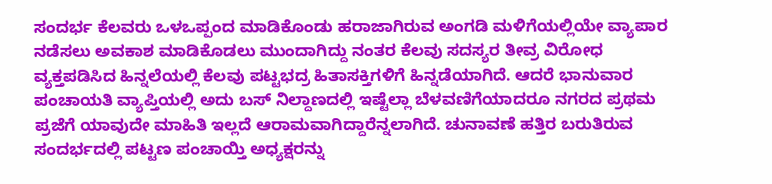ಸಂದರ್ಭ ಕೆಲವರು ಒಳಒಪ್ಪಂದ ಮಾಡಿಕೊಂಡು ಹರಾಜಾಗಿರುವ ಅಂಗಡಿ ಮಳಿಗೆಯಲ್ಲಿಯೇ ವ್ಯಾಪಾರ ನಡೆಸಲು ಅವಕಾಶ ಮಾಡಿಕೊಡಲು ಮುಂದಾಗಿದ್ದು ನಂತರ ಕೆಲವು ಸದಸ್ಯರ ತೀವ್ರ ವಿರೋಧ ವ್ಯಕ್ತಪಡಿಸಿದ ಹಿನ್ನಲೆಯಲ್ಲಿ ಕೆಲವು ಪಟ್ಟಭದ್ರ ಹಿತಾಸಕ್ತಿಗಳಿಗೆ ಹಿನ್ನಡೆಯಾಗಿದೆ. ಆದರೆ ಭಾನುವಾರ ಪಂಚಾಯತಿ ವ್ಯಾಪ್ತಿಯಲ್ಲಿ ಅದು ಬಸ್ ನಿಲ್ದಾಣದಲ್ಲಿ ಇಷ್ಟೆಲ್ಲಾ ಬೆಳವಣಿಗೆಯಾದರೂ ನಗರದ ಪ್ರಥಮ ಪ್ರಜೆಗೆ ಯಾವುದೇ ಮಾಹಿತಿ ಇಲ್ಲದೆ ಆರಾಮವಾಗಿದ್ದಾರೆನ್ನಲಾಗಿದೆ. ಚುನಾವಣೆ ಹತ್ತಿರ ಬರುತಿರುವ ಸಂದರ್ಭದಲ್ಲಿ ಪಟ್ಟಣ ಪಂಚಾಯ್ತಿ ಅಧ್ಯಕ್ಷರನ್ನು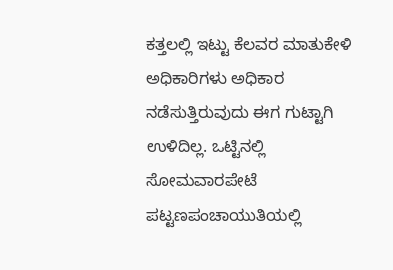ಕತ್ತಲಲ್ಲಿ ಇಟ್ಟು ಕೆಲವರ ಮಾತುಕೇಳಿ ಅಧಿಕಾರಿಗಳು ಅಧಿಕಾರ ನಡೆಸುತ್ತಿರುವುದು ಈಗ ಗುಟ್ಟಾಗಿ ಉಳಿದಿಲ್ಲ. ಒಟ್ಟಿನಲ್ಲಿ ಸೋಮವಾರಪೇಟೆ ಪಟ್ಟಣಪಂಚಾಯುತಿಯಲ್ಲಿ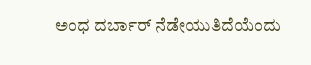ಅಂಧ ದರ್ಬಾರ್ ನೆಡೇಯುತಿದೆಯೆಂದು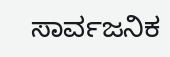ಸಾರ್ವಜನಿಕ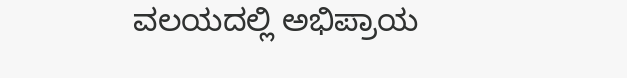ವಲಯದಲ್ಲಿ ಅಭಿಪ್ರಾಯ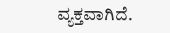ವ್ಯಕ್ತವಾಗಿದೆ.